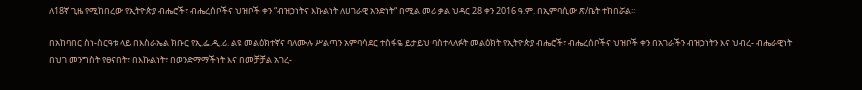ለ18ኛ ጊዜ የሚከበረው የኢትዮጵያ ብሔሮች፣ ብሔረሰቦችና ህዝቦች ቀን “ብዝኃነትና እኩልነት ለሀገራዊ አንድነት“ በሚል መሪ ቃል ህዳር 28 ቀን 2016 ዓ.ም. በኢምባሲው ጽ/ቤት ተከበሯል፡፡

በአከባበር ስነ-ስርዓቱ ላይ በእስራኤል ክቡር የኢ.ፌ.ዲ.ሪ. ልዩ መልዕክተኛና ባለሙሉ ሥልጣን አምባሳደር ተስፋዬ ይታይህ ባስተላለፉት መልዕክት የኢትዮጵያ ብሔሮች፣ ብሔረሰቦችና ህዝቦች ቀን በአገራችን ብዝኃነትን እና ህብረ- ብሔራዊነት በህገ መንግስት የፀናበት፣ በእኩልነት፣ በወንድማማችነት እና በመቻቻል አገረ-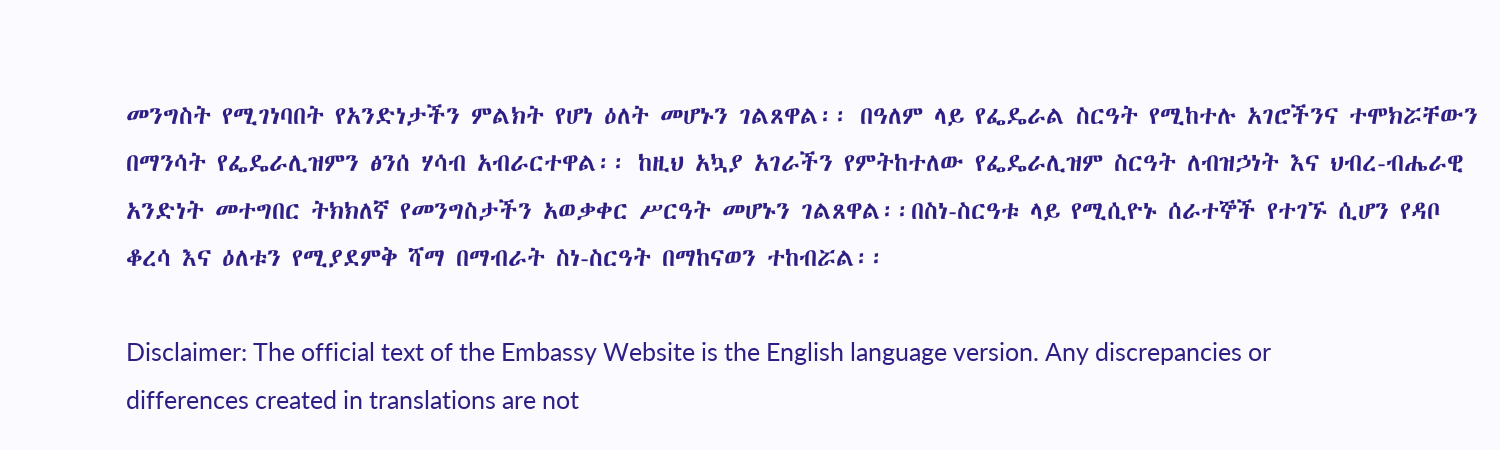መንግስት የሚገነባበት የአንድነታችን ምልክት የሆነ ዕለት መሆኑን ገልጸዋል፡፡ በዓለም ላይ የፌዴራል ስርዓት የሚከተሉ አገሮችንና ተሞክሯቸውን በማንሳት የፌዴራሊዝምን ፅንሰ ሃሳብ አብራርተዋል፡፡ ከዚህ አኳያ አገራችን የምትከተለው የፌዴራሊዝም ስርዓት ለብዝኃነት እና ህብረ-ብሔራዊ አንድነት መተግበር ትክክለኛ የመንግስታችን አወቃቀር ሥርዓት መሆኑን ገልጸዋል፡፡በስነ-ስርዓቱ ላይ የሚሲዮኑ ሰራተኞች የተገኙ ሲሆን የዳቦ ቆረሳ እና ዕለቱን የሚያደምቅ ሻማ በማብራት ስነ-ስርዓት በማከናወን ተከብሯል፡፡

Disclaimer: The official text of the Embassy Website is the English language version. Any discrepancies or differences created in translations are not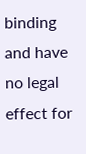binding and have no legal effect for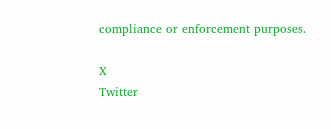compliance or enforcement purposes.

X
Twitter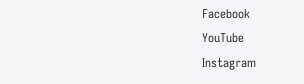Facebook
YouTube
Instagram